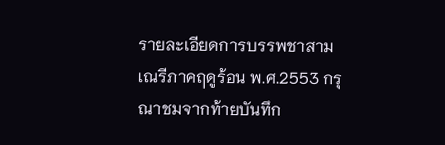รายละเอียดการบรรพชาสามเณรีภาคฤดูร้อน พ.ศ.2553 กรุณาชมจากท้ายบันทึก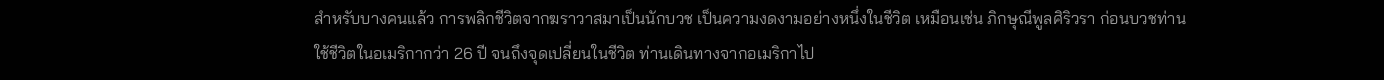สำหรับบางคนแล้ว การพลิกชีวิตจากฆราวาสมาเป็นนักบวช เป็นความงดงามอย่างหนึ่งในชีวิต เหมือนเช่น ภิกษุณีพูลศิริวรา ก่อนบวชท่านใช้ชีวิตในอเมริกากว่า 26 ปี จนถึงจุดเปลี่ยนในชีวิต ท่านเดินทางจากอเมริกาไป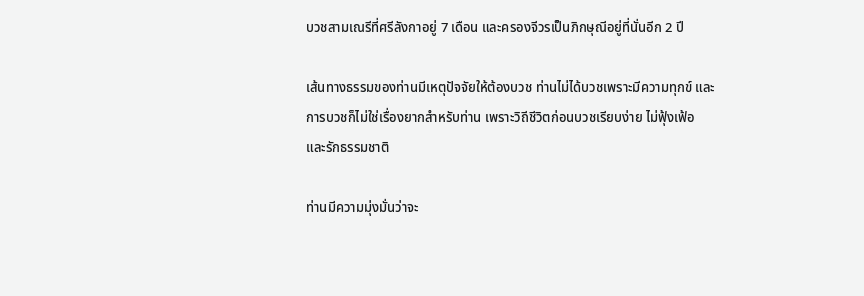บวชสามเณรีที่ศรีลังกาอยู่ 7 เดือน และครองจีวรเป็นภิกษุณีอยู่ที่นั่นอีก 2 ปี

เส้นทางธรรมของท่านมีเหตุปัจจัยให้ต้องบวช ท่านไม่ได้บวชเพราะมีความทุกข์ และการบวชก็ไม่ใช่เรื่องยากสำหรับท่าน เพราะวิถีชีวิตก่อนบวชเรียบง่าย ไม่ฟุ้งเฟ้อ และรักธรรมชาติ

ท่านมีความมุ่งมั่นว่าจะ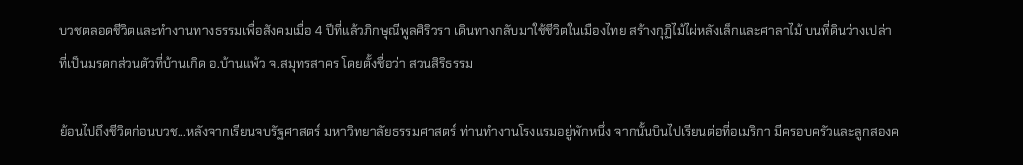บวชตลอดชีวิตและทำงานทางธรรมเพื่อสังคมเมื่อ 4 ปีที่แล้วภิกษุณีพูลศิริวรา เดินทางกลับมาใช้ชีวิตในเมืองไทย สร้างกุฏิไม้ไผ่หลังเล็กและศาลาไม้ บนที่ดินว่างเปล่าที่เป็นมรดกส่วนตัวที่บ้านเกิด อ.บ้านแพ้ว จ.สมุทรสาคร โดยตั้งชื่อว่า สวนสิริธรรม

ย้อนไปถึงชีวิตก่อนบวช...หลังจากเรียนจบรัฐศาสตร์ มหาวิทยาลัยธรรมศาสตร์ ท่านทำงานโรงแรมอยู่พักหนึ่ง จากนั้นบินไปเรียนต่อที่อเมริกา มีครอบครัวและลูกสองค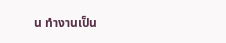น ทำงานเป็น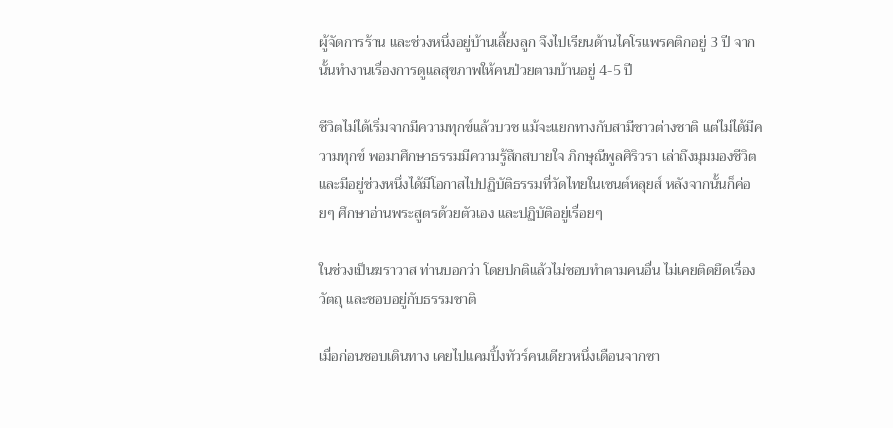ผู้จัดการร้าน และช่วงหนึ่งอยู่บ้านเลี้ยงลูก จึงไปเรียนด้านไคโรแพรคติกอยู่ 3 ปี จากนั้นทำงานเรื่องการดูแลสุขภาพให้คนป่วยตามบ้านอยู่ 4-5 ปี

ชีวิตไม่ได้เริ่มจากมีความทุกข์แล้วบวช แม้จะแยกทางกับสามีชาวต่างชาติ แต่ไม่ได้มีความทุกข์ พอมาศึกษาธรรมมีความรู้สึกสบายใจ ภิกษุณีพูลศิริวรา เล่าถึงมุมมองชีวิต และมีอยู่ช่วงหนึ่งได้มีโอกาสไปปฏิบัติธรรมที่วัดไทยในเซนต์หลุยส์ หลังจากนั้นก็ค่อยๆ ศึกษาอ่านพระสูตรด้วยตัวเอง และปฏิบัติอยู่เรื่อยๆ

ในช่วงเป็นฆราวาส ท่านบอกว่า โดยปกติแล้วไม่ชอบทำตามคนอื่น ไม่เคยติดยึดเรื่องวัตถุ และชอบอยู่กับธรรมชาติ

เมื่อก่อนชอบเดินทาง เคยไปแคมปิ้งทัวร์คนเดียวหนึ่งเดือนจากซา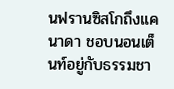นฟรานซิสโกถึงแคนาดา ชอบนอนเต็นท์อยู่กับธรรมชา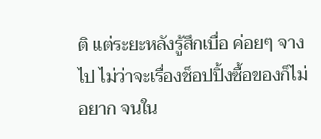ติ แต่ระยะหลังรู้สึกเบื่อ ค่อยๆ จางไป ไม่ว่าจะเรื่องช็อปปิ้งซื้อของก็ไม่อยาก จนใน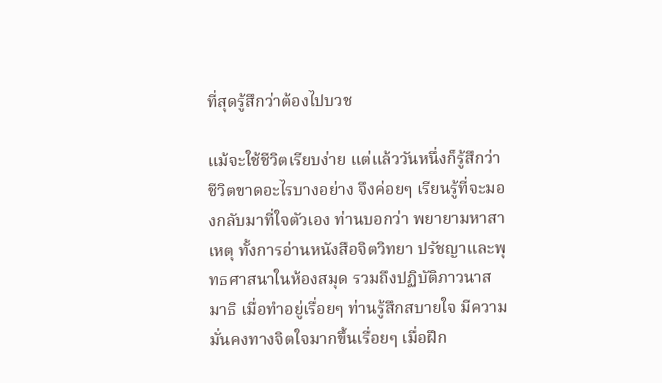ที่สุดรู้สึกว่าต้องไปบวช

แม้จะใช้ชีวิตเรียบง่าย แต่แล้ววันหนึ่งก็รู้สึกว่า ชีวิตขาดอะไรบางอย่าง จึงค่อยๆ เรียนรู้ที่จะมองกลับมาที่ใจตัวเอง ท่านบอกว่า พยายามหาสาเหตุ ทั้งการอ่านหนังสือจิตวิทยา ปรัชญาและพุทธศาสนาในห้องสมุด รวมถึงปฏิบัติภาวนาสมาธิ เมื่อทำอยู่เรื่อยๆ ท่านรู้สึกสบายใจ มีความมั่นคงทางจิตใจมากขึ้นเรื่อยๆ เมื่อฝึก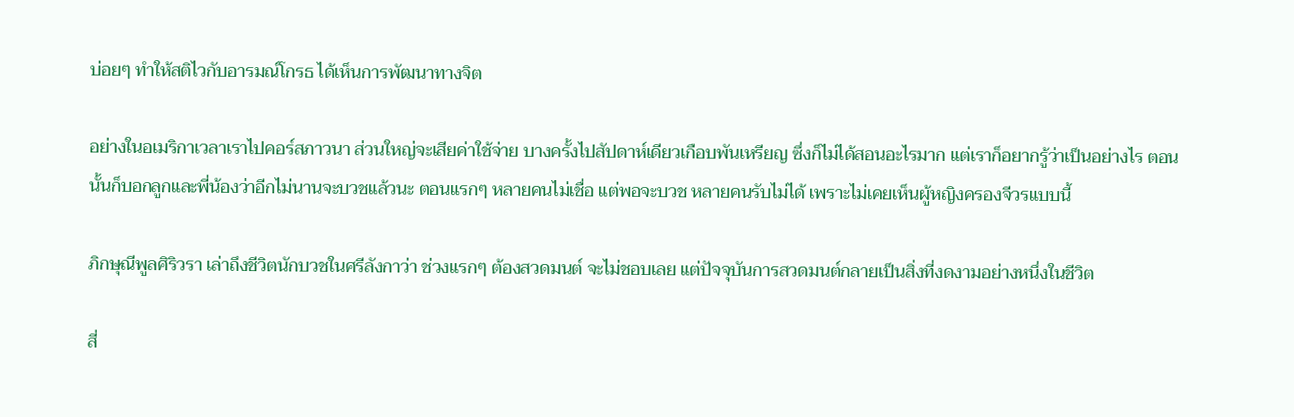บ่อยๆ ทำให้สติไวกับอารมณ์โกรธ ได้เห็นการพัฒนาทางจิต

อย่างในอเมริกาเวลาเราไปคอร์สภาวนา ส่วนใหญ่จะเสียค่าใช้จ่าย บางครั้งไปสัปดาห์เดียวเกือบพันเหรียญ ซึ่งก็ไม่ได้สอนอะไรมาก แต่เราก็อยากรู้ว่าเป็นอย่างไร ตอนนั้นก็บอกลูกและพี่น้องว่าอีกไม่นานจะบวชแล้วนะ ตอนแรกๆ หลายคนไม่เชื่อ แต่พอจะบวช หลายคนรับไม่ได้ เพราะไม่เคยเห็นผู้หญิงครองจีวรแบบนี้

ภิกษุณีพูลศิริวรา เล่าถึงชีวิตนักบวชในศรีลังกาว่า ช่วงแรกๆ ต้องสวดมนต์ จะไม่ชอบเลย แต่ปัจจุบันการสวดมนต์กลายเป็นสิ่งที่งดงามอย่างหนึ่งในชีวิต

สี่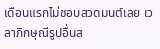เดือนแรกไม่ชอบสวดมนต์เลย เวลาภิกษุณีรูปอื่นส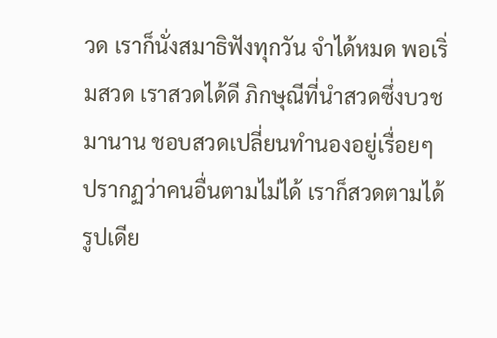วด เราก็นั่งสมาธิฟังทุกวัน จำได้หมด พอเริ่มสวด เราสวดได้ดี ภิกษุณีที่นำสวดซึ่งบวชมานาน ชอบสวดเปลี่ยนทำนองอยู่เรื่อยๆ ปรากฏว่าคนอื่นตามไม่ได้ เราก็สวดตามได้รูปเดีย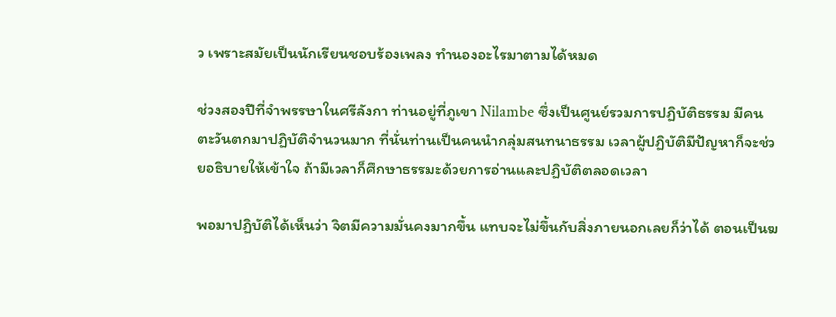ว เพราะสมัยเป็นนักเรียนชอบร้องเพลง ทำนองอะไรมาตามได้หมด

ช่วงสองปีที่จำพรรษาในศรีลังกา ท่านอยู่ที่ภูเขา Nilambe ซึ่งเป็นศูนย์รวมการปฏิบัติธรรม มีคนตะวันตกมาปฏิบัติจำนวนมาก ที่นั่นท่านเป็นคนนำกลุ่มสนทนาธรรม เวลาผู้ปฏิบัติมีปัญหาก็จะช่วยอธิบายให้เข้าใจ ถ้ามีเวลาก็ศึกษาธรรมะด้วยการอ่านและปฏิบัติตลอดเวลา

พอมาปฏิบัติได้เห็นว่า จิตมีความมั่นคงมากขึ้น แทบจะไม่ขึ้นกับสิ่งภายนอกเลยก็ว่าได้ ตอนเป็นฆ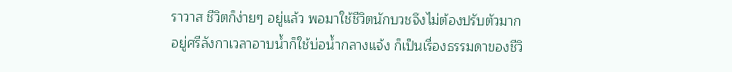ราวาส ชีวิตก็ง่ายๆ อยู่แล้ว พอมาใช้ชีวิตนักบวชจึงไม่ต้องปรับตัวมาก อยู่ศรีลังกาเวลาอาบน้ำก็ใช้บ่อน้ำกลางแจ้ง ก็เป็นเรื่องธรรมดาของชีวิ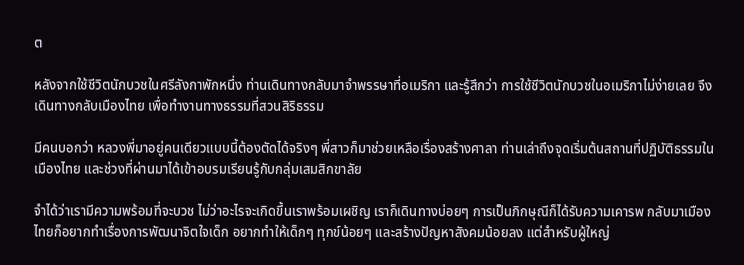ต

หลังจากใช้ชีวิตนักบวชในศรีลังกาพักหนึ่ง ท่านเดินทางกลับมาจำพรรษาที่อเมริกา และรู้สึกว่า การใช้ชีวิตนักบวชในอเมริกาไม่ง่ายเลย จึงเดินทางกลับเมืองไทย เพื่อทำงานทางธรรมที่สวนสิริธรรม

มีคนบอกว่า หลวงพี่มาอยู่คนเดียวแบบนี้ต้องตัดได้จริงๆ พี่สาวก็มาช่วยเหลือเรื่องสร้างศาลา ท่านเล่าถึงจุดเริ่มต้นสถานที่ปฏิบัติธรรมในเมืองไทย และช่วงที่ผ่านมาได้เข้าอบรมเรียนรู้กับกลุ่มเสมสิกขาลัย

จำได้ว่าเรามีความพร้อมที่จะบวช ไม่ว่าอะไรจะเกิดขึ้นเราพร้อมเผชิญ เราก็เดินทางบ่อยๆ การเป็นภิกษุณีก็ได้รับความเคารพ กลับมาเมืองไทยก็อยากทำเรื่องการพัฒนาจิตใจเด็ก อยากทำให้เด็กๆ ทุกข์น้อยๆ และสร้างปัญหาสังคมน้อยลง แต่สำหรับผู้ใหญ่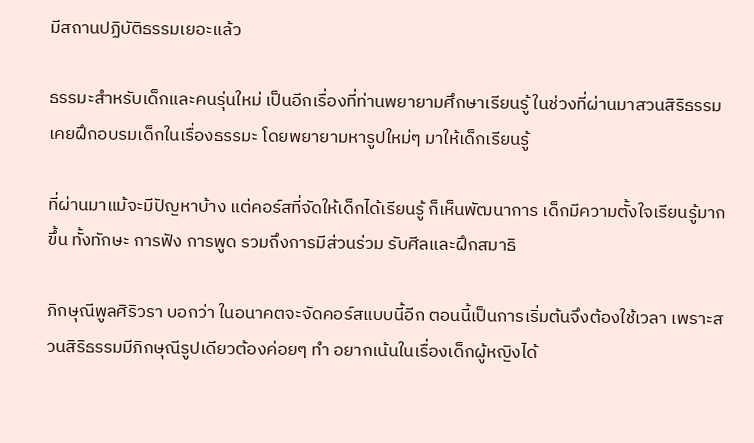มีสถานปฏิบัติธรรมเยอะแล้ว

ธรรมะสำหรับเด็กและคนรุ่นใหม่ เป็นอีกเรื่องที่ท่านพยายามศึกษาเรียนรู้ ในช่วงที่ผ่านมาสวนสิริธรรมเคยฝึกอบรมเด็กในเรื่องธรรมะ โดยพยายามหารูปใหม่ๆ มาให้เด็กเรียนรู้

ที่ผ่านมาแม้จะมีปัญหาบ้าง แต่คอร์สที่จัดให้เด็กได้เรียนรู้ ก็เห็นพัฒนาการ เด็กมีความตั้งใจเรียนรู้มากขึ้น ทั้งทักษะ การฟัง การพูด รวมถึงการมีส่วนร่วม รับศีลและฝึกสมาธิ

ภิกษุณีพูลศิริวรา บอกว่า ในอนาคตจะจัดคอร์สแบบนี้อีก ตอนนี้เป็นการเริ่มต้นจึงต้องใช้เวลา เพราะสวนสิริธรรมมีภิกษุณีรูปเดียวต้องค่อยๆ ทำ อยากเน้นในเรื่องเด็กผู้หญิงได้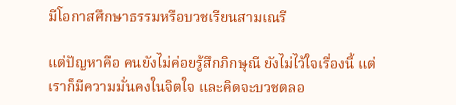มีโอกาสศึกษาธรรมหรือบวชเรียนสามเณรี

แต่ปัญหาคือ คนยังไม่ค่อยรู้สึกภิกษุณี ยังไม่ไว้ใจเรื่องนี้ แต่เราก็มีความมั่นคงในจิตใจ และคิดจะบวชตลอ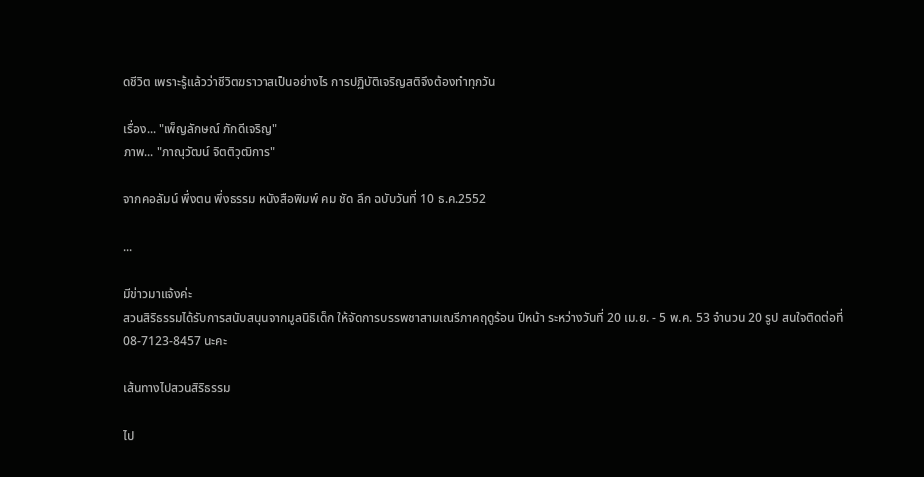ดชีวิต เพราะรู้แล้วว่าชีวิตฆราวาสเป็นอย่างไร การปฏิบัติเจริญสติจึงต้องทำทุกวัน

เรื่อง... "เพ็ญลักษณ์ ภักดีเจริญ"
ภาพ... "ภาณุวัฒน์ จิตติวุฒิการ"

จากคอลัมน์ พึ่งตน พึ่งธรรม หนังสือพิมพ์ คม ชัด ลึก ฉบับวันที่ 10 ธ.ค.2552

...

มีข่าวมาแจ้งค่ะ
สวนสิริธรรมได้รับการสนับสนุนจากมูลนิธิเด็ก ให้จัดการบรรพชาสามเณรีภาคฤดูร้อน ปีหน้า ระหว่างวันที่ 20 เม.ย. - 5 พ.ค. 53 จำนวน 20 รูป สนใจติดต่อที่ 08-7123-8457 นะคะ

เส้นทางไปสวนสิริธรรม

ไป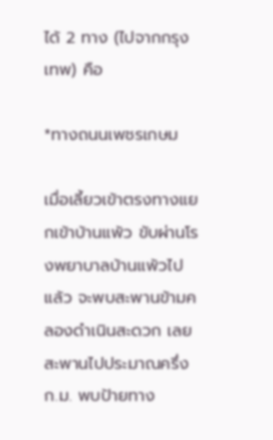ได้ 2 ทาง (ไปจากกรุงเทพ) คือ

*ทางถนนเพชรเกษม

เมื่อเลี้ยวเข้าตรงทางแยกเข้าบ้านแพ้ว ขับผ่านโรงพยาบาลบ้านแพ้วไปแล้ว จะพบสะพานข้ามคลองดำเนินสะดวก เลยสะพานไปประมาณครึ่งก.ม. พบป้ายทาง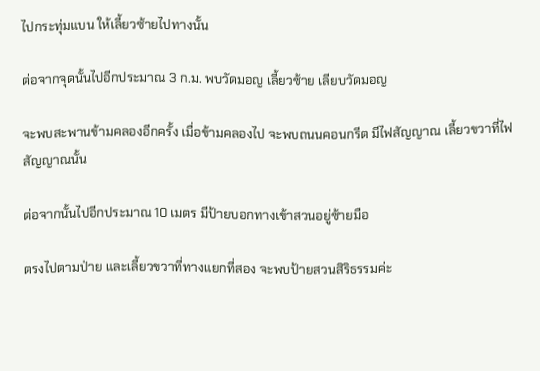ไปกระทุ่มแบน ให้เลี้ยวซ้ายไปทางนั้น

ต่อจากจุดนั้นไปอีกประมาณ 3 ก.ม. พบวัดมอญ เลี้ยวซ้าย เลียบวัดมอญ

จะพบสะพานข้ามคลองอีกครั้ง เมื่อข้ามคลองไป จะพบถนนคอนกรีต มีไฟสัญญาณ เลี้ยวขวาที่ไฟสัญญาณนั้น

ต่อจากนั้นไปอีกประมาณ 10 เมตร มีป้ายบอกทางเข้าสวนอยู่ซ้ายมือ

ตรงไปตามป่าย และเลี้ยวขวาที่ทางแยกที่สอง จะพบป้ายสวนสิริธรรมค่ะ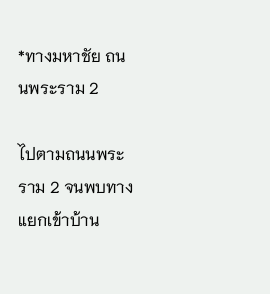*ทางมหาชัย ถนนพระราม 2

ไปตามถนนพระราม 2 จนพบทางแยกเข้าบ้าน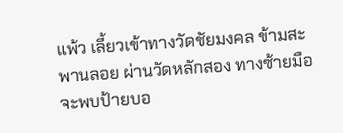แพ้ว เลี้ยวเข้าทางวัดชัยมงคล ข้ามสะพานลอย ผ่านวัดหลักสอง ทางซ้ายมือจะพบป้ายบอ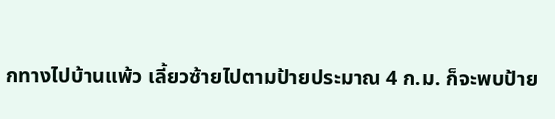กทางไปบ้านแพ้ว เลี้ยวซ้ายไปตามป้ายประมาณ 4 ก.ม. ก็จะพบป้าย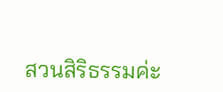สวนสิริธรรมค่ะ